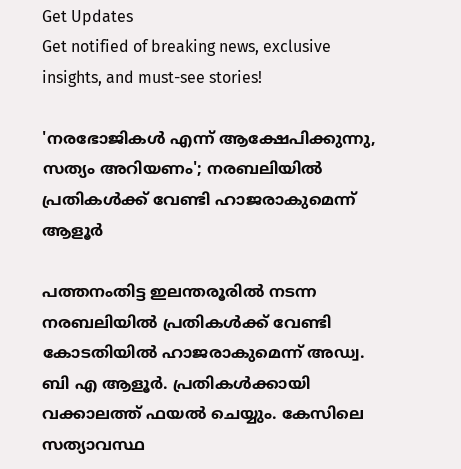Get Updates
Get notified of breaking news, exclusive insights, and must-see stories!

'നരഭോജികള്‍ എന്ന് ആക്ഷേപിക്കുന്നു, സത്യം അറിയണം'; നരബലിയിൽ പ്രതികൾക്ക് വേണ്ടി ഹാജരാകുമെന്ന് ആളൂര്‍

പത്തനംതിട്ട ഇലന്തരൂരില്‍ നടന്ന നരബലിയിൽ പ്രതികള്‍ക്ക് വേണ്ടി കോടതിയില്‍ ഹാജരാകുമെന്ന് അഡ്വ. ബി എ ആളൂര്‍. പ്രതികള്‍ക്കായി വക്കാലത്ത് ഫയല്‍ ചെയ്യും. കേസിലെ സത്യാവസ്ഥ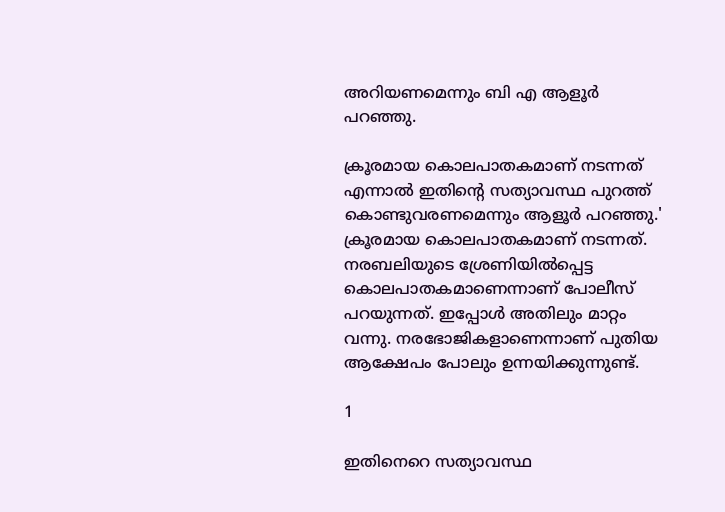അറിയണമെന്നും ബി എ ആളൂര്‍ പറഞ്ഞു.

ക്രൂരമായ കൊലപാതകമാണ് നടന്നത് എന്നാൽ ഇതിന്റെ സത്യാവസ്ഥ പുറത്ത് കൊണ്ടുവരണമെന്നും ആളൂർ പറഞ്ഞു.' ക്രൂരമായ കൊലപാതകമാണ് നടന്നത്. നരബലിയുടെ ശ്രേണിയില്‍പ്പെട്ട കൊലപാതകമാണെന്നാണ് പോലീസ് പറയുന്നത്. ഇപ്പോള്‍ അതിലും മാറ്റം വന്നു. നരഭോജികളാണെന്നാണ് പുതിയ ആക്ഷേപം പോലും ഉന്നയിക്കുന്നുണ്ട്.

1

ഇതിനെറെ സത്യാവസ്ഥ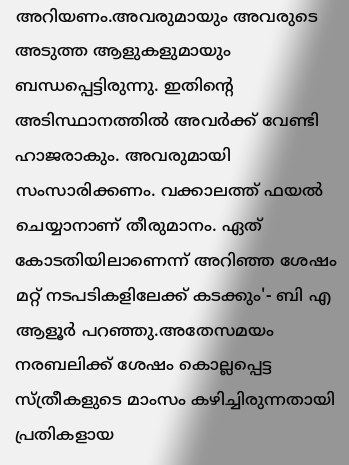അറിയണം.അവരുമായും അവരുടെ അടുത്ത ആളുകളുമായും ബന്ധപ്പെട്ടിരുന്നു. ഇതിന്റെ അടിസ്ഥാനത്തില്‍ അവര്‍ക്ക് വേണ്ടി ഹാജരാകും. അവരുമായി സംസാരിക്കണം. വക്കാലത്ത് ഫയല്‍ ചെയ്യാനാണ് തീരുമാനം. ഏത് കോടതിയിലാണെന്ന് അറിഞ്ഞ ശേഷം മറ്റ് നടപടികളിലേക്ക് കടക്കും'- ബി എ ആളൂർ പറഞ്ഞു.അതേസമയം നരബലിക്ക് ശേഷം കൊല്ലപ്പെട്ട സ്ത്രീകളുടെ മാംസം കഴിച്ചിരുന്നതായി പ്രതികളായ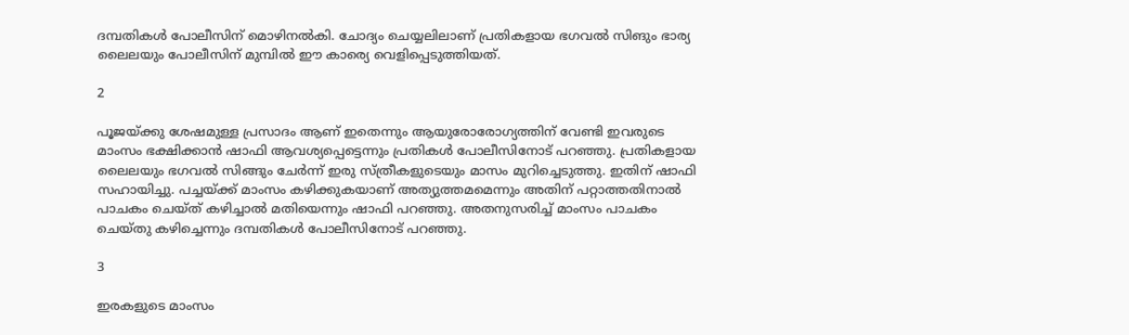ദമ്പതികള്‍ പോലീസിന് മൊഴിനൽകി. ചോദ്യം ചെയ്യലിലാണ് പ്രതികളായ ഭഗവല്‍ സിങും ഭാര്യ ലൈലയും പോലീസിന് മുമ്പിൽ ഈ കാര്യെ വെളിപ്പെടുത്തിയത്.

2

പൂജയ്ക്കു ശേഷമുള്ള പ്രസാദം ആണ് ഇതെന്നും ആയുരോരോഗ്യത്തിന് വേണ്ടി ഇവരുടെ മാംസം ഭക്ഷിക്കാൻ ഷാഫി ആവശ്യപ്പെട്ടെന്നും പ്രതികള്‍ പോലീസിനോട് പറഞ്ഞു. പ്രതികളായ ലൈലയും ഭഗവല്‍ സിങ്ങും ചേര്‍ന്ന് ഇരു സ്ത്രീകളുടെയും മാസം മുറിച്ചെടുത്തു. ഇതിന് ഷാഫി സഹായിച്ചു. പച്ചയ്ക്ക് മാംസം കഴിക്കുകയാണ് അത്യുത്തമമെന്നും അതിന് പറ്റാത്തതിനാൽ പാചകം ചെയ്ത് കഴിച്ചാൽ മതിയെന്നും ഷാഫി പറഞ്ഞു. അതനുസരിച്ച് മാംസം പാചകം ചെയ്തു കഴിച്ചെന്നും ദമ്പതികള്‍ പോലീസിനോട് പറഞ്ഞു.

3

ഇരകളുടെ മാംസം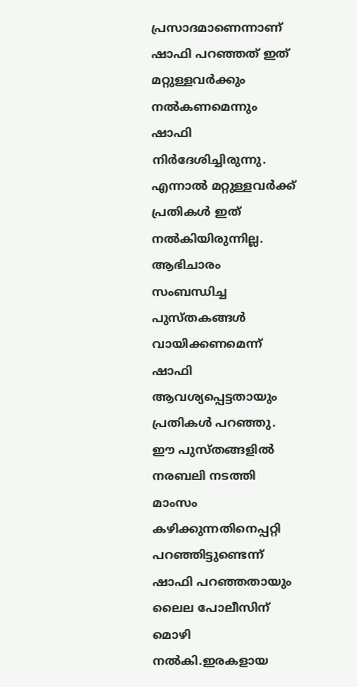പ്രസാദമാണെന്നാണ് ഷാഫി പറഞ്ഞത് ഇത് മറ്റുള്ളവര്‍ക്കും നല്‍കണമെന്നും ഷാഫി നിര്‍ദേശിച്ചിരുന്നു. എന്നാല്‍ മറ്റുള്ളവര്‍ക്ക് പ്രതികൾ ഇത് നൽകിയിരുന്നില്ല. ആഭിചാരം സംബന്ധിച്ച പുസ്തകങ്ങള്‍ വായിക്കണമെന്ന് ഷാഫി ആവശ്യപ്പെട്ടതായും പ്രതികൾ പറഞ്ഞു. ഈ പുസ്തങ്ങളില്‍ നരബലി നടത്തി മാംസം കഴിക്കുന്നതിനെപ്പറ്റി പറഞ്ഞിട്ടുണ്ടെന്ന് ഷാഫി പറഞ്ഞതായും ലൈല പോലീസിന് മൊഴി നല്‍കി.ഇരകളായ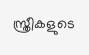സ്ത്രീകളുടെ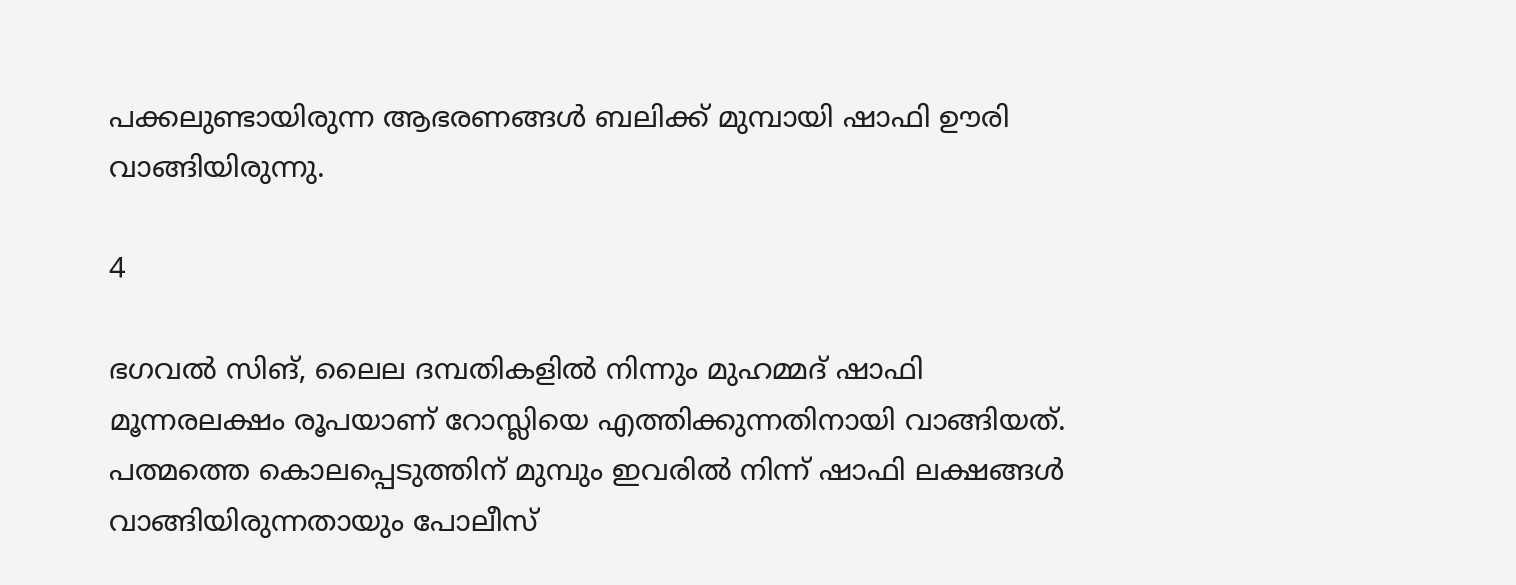പക്കലുണ്ടായിരുന്ന ആഭരണങ്ങള്‍ ബലിക്ക് മുമ്പായി ഷാഫി ഊരി വാങ്ങിയിരുന്നു.

4

ഭഗവല്‍ സിങ്, ലൈല ദമ്പതികളില്‍ നിന്നും മുഹമ്മദ് ഷാഫി മൂന്നരലക്ഷം രൂപയാണ് റോസ്ലിയെ എത്തിക്കുന്നതിനായി വാങ്ങിയത്. പത്മത്തെ കൊലപ്പെടുത്തിന് മുമ്പും ഇവരിൽ നിന്ന് ഷാഫി ലക്ഷങ്ങള്‍ വാങ്ങിയിരുന്നതായും പോലീസ്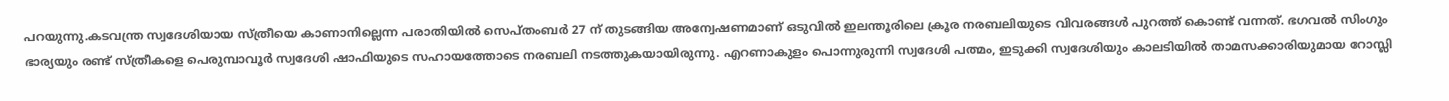പറയുന്നു.കടവന്ത്ര സ്വദേശിയായ സ്ത്രീയെ കാണാനില്ലെന്ന പരാതിയിൽ സെപ്തംബർ 27 ന് തുടങ്ങിയ അന്വേഷണമാണ് ഒടുവിൽ ഇലന്തൂരിലെ ക്രൂര നരബലിയുടെ വിവരങ്ങൾ പുറത്ത് കൊണ്ട് വന്നത്. ഭഗവല്‍ സിംഗും ഭാര്യയും രണ്ട് സ്ത്രീകളെ പെരുമ്പാവൂര്‍ സ്വദേശി ഷാഫിയുടെ സഹായത്തോടെ നരബലി നടത്തുകയായിരുന്നു. എറണാകുളം പൊന്നുരുന്നി സ്വദേശി പത്മം, ഇടുക്കി സ്വദേശിയും കാലടിയില്‍ താമസക്കാരിയുമായ റോസ്ലി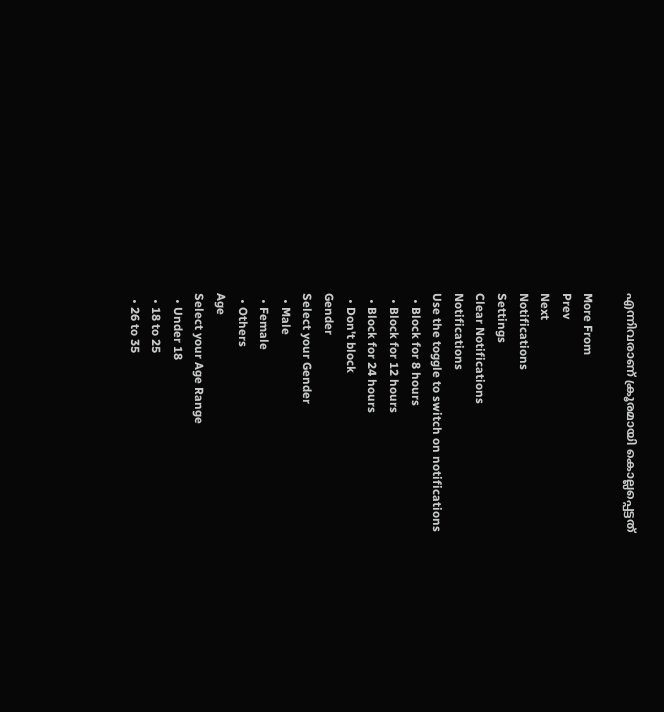എന്നിവരാണ് ക്രൂരമായി കൊല്ലപ്പെട്ടത്

More From
Prev
Next
Notifications
Settings
Clear Notifications
Notifications
Use the toggle to switch on notifications
  • Block for 8 hours
  • Block for 12 hours
  • Block for 24 hours
  • Don't block
Gender
Select your Gender
  • Male
  • Female
  • Others
Age
Select your Age Range
  • Under 18
  • 18 to 25
  • 26 to 35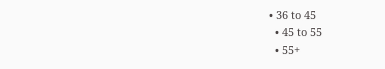• 36 to 45
  • 45 to 55
  • 55+